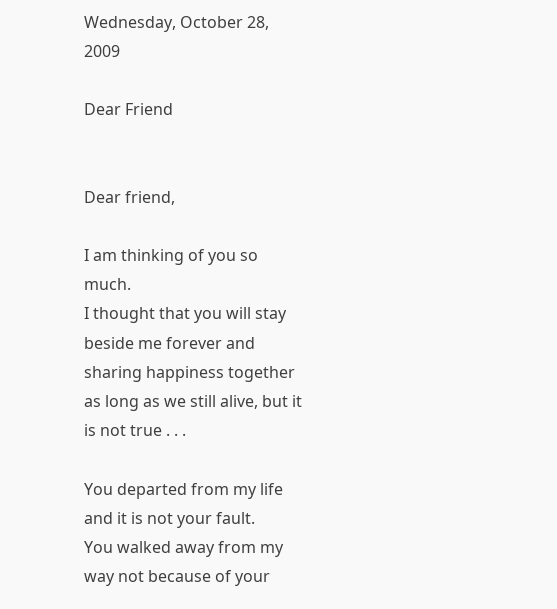Wednesday, October 28, 2009

Dear Friend


Dear friend,

I am thinking of you so much.
I thought that you will stay beside me forever and sharing happiness together
as long as we still alive, but it is not true . . .

You departed from my life and it is not your fault.
You walked away from my way not because of your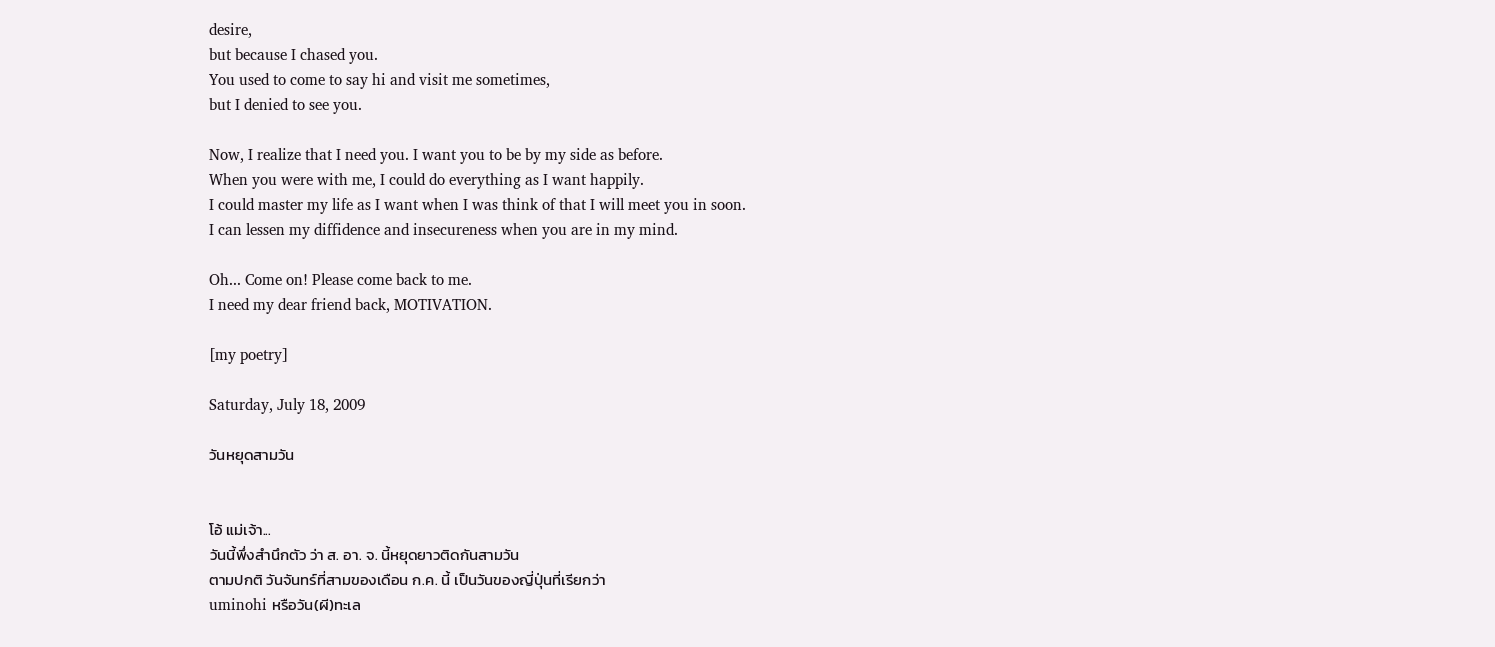desire,
but because I chased you.
You used to come to say hi and visit me sometimes,
but I denied to see you.

Now, I realize that I need you. I want you to be by my side as before.
When you were with me, I could do everything as I want happily.
I could master my life as I want when I was think of that I will meet you in soon.
I can lessen my diffidence and insecureness when you are in my mind.

Oh... Come on! Please come back to me.
I need my dear friend back, MOTIVATION.

[my poetry]

Saturday, July 18, 2009

วันหยุดสามวัน


โอ้ แม่เจ้า...
วันนี้พึ่งสำนึกตัว ว่า ส. อา. จ. นี้หยุดยาวติดกันสามวัน
ตามปกติ วันจันทร์ที่สามของเดือน ก.ค. นี้ เป็นวันของญี่ปุ่นที่เรียกว่า
uminohi หรือวัน(ผี)ทะเล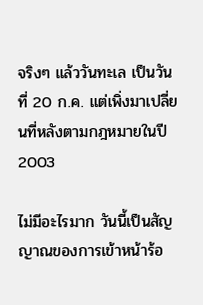จริงๆ แล้ววันทะเล เป็นวันที่ 20 ก.ค. แต่เพิ่งมาเปลี่ยนที่หลังตามกฎหมายในปี 2003

ไม่มีอะไรมาก วันนี้เป็นสัญญาณของการเข้าหน้าร้อ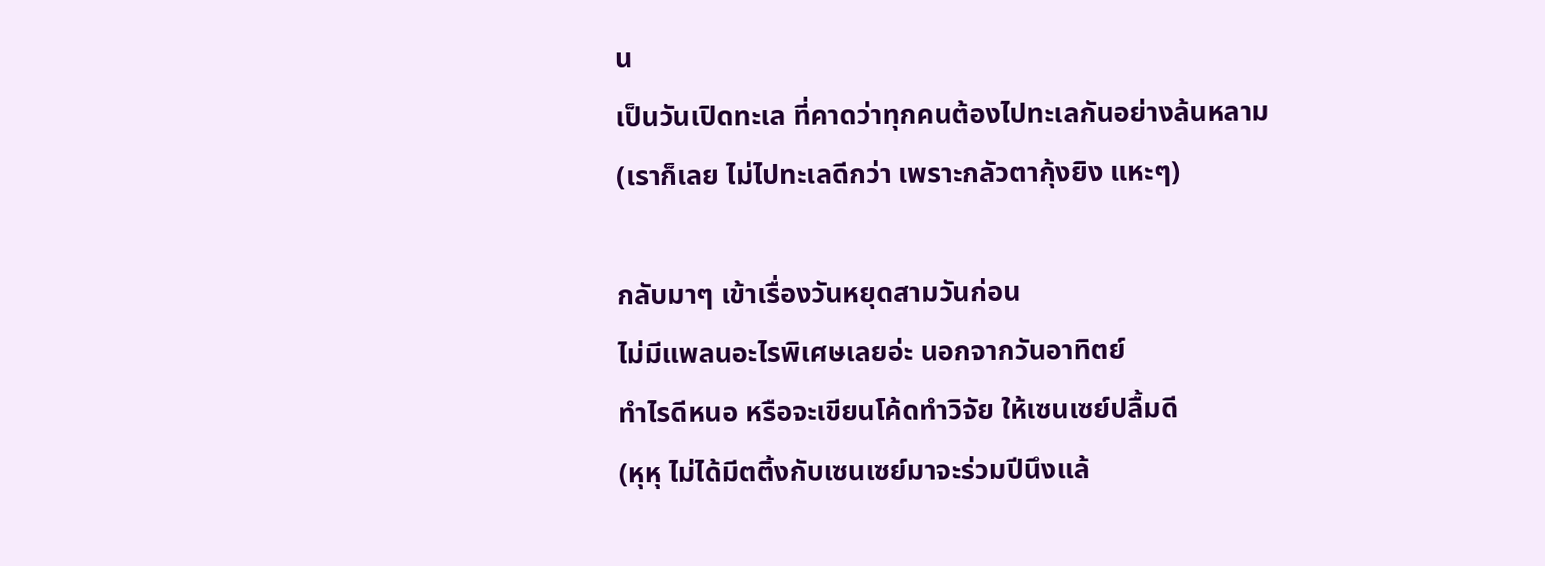น
เป็นวันเปิดทะเล ที่คาดว่าทุกคนต้องไปทะเลกันอย่างล้นหลาม
(เราก็เลย ไม่ไปทะเลดีกว่า เพราะกลัวตากุ้งยิง แหะๆ)

กลับมาๆ เข้าเรื่องวันหยุดสามวันก่อน
ไม่มีแพลนอะไรพิเศษเลยอ่ะ นอกจากวันอาทิตย์
ทำไรดีหนอ หรือจะเขียนโค้ดทำวิจัย ให้เซนเซย์ปลื้มดี
(หุหุ ไม่ได้มีตติ้งกับเซนเซย์มาจะร่วมปีนึงแล้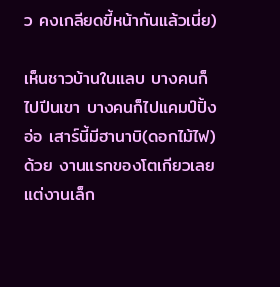ว คงเกลียดขี้หน้ากันแล้วเนี่ย)

เห็นชาวบ้านในแลบ บางคนก็ไปปีนเขา บางคนก็ไปแคมป์ปิ้ง
อ่อ เสาร์นี้มีฮานาบิ(ดอกไม้ไฟ)ด้วย งานแรกของโตเกียวเลย
แต่งานเล็ก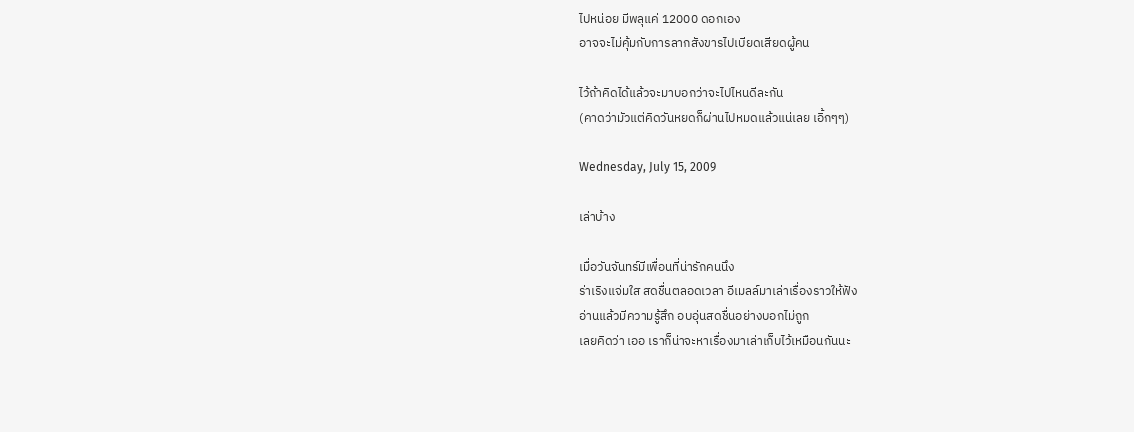ไปหน่อย มีพลุแค่ 12000 ดอกเอง
อาจจะไม่คุ้มกับการลากสังขารไปเบียดเสียดผู้คน

ไว้ถ้าคิดได้แล้วจะมาบอกว่าจะไปไหนดีละกัน
(คาดว่ามัวแต่คิดวันหยดก็ผ่านไปหมดแล้วแน่เลย เอิ้กๆๆ)

Wednesday, July 15, 2009

เล่าบ้าง

เมื่อวันจันทร์มีเพื่อนที่น่ารักคนนึง
ร่าเริงแจ่มใส สดชื่นตลอดเวลา อีเมลล์มาเล่าเรื่องราวให้ฟัง
อ่านแล้วมีความรู้สึก อบอุ่นสดชื่นอย่างบอกไม่ถูก
เลยคิดว่า เออ เราก็น่าจะหาเรื่องมาเล่าเก็บไว้เหมือนกันนะ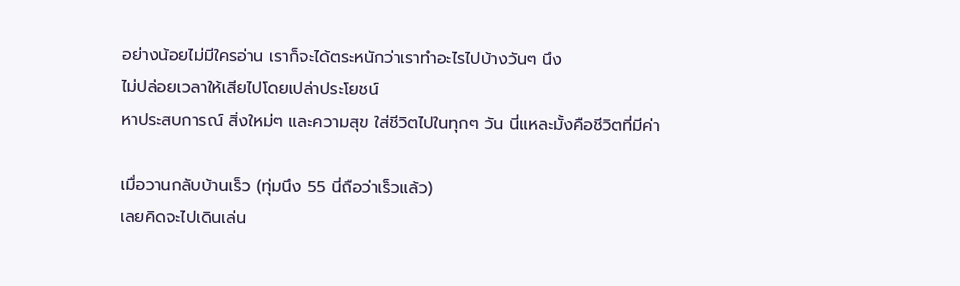อย่างน้อยไม่มีใครอ่าน เราก็จะได้ตระหนักว่าเราทำอะไรไปบ้างวันๆ นึง
ไม่ปล่อยเวลาให้เสียไปโดยเปล่าประโยชน์
หาประสบการณ์ สิ่งใหม่ๆ และความสุข ใส่ชีวิตไปในทุกๆ วัน นี่แหละมั้งคือชีวิตที่มีค่า

เมื่อวานกลับบ้านเร็ว (ทุ่มนึง 55 นี่ถือว่าเร็วแล้ว)
เลยคิดจะไปเดินเล่น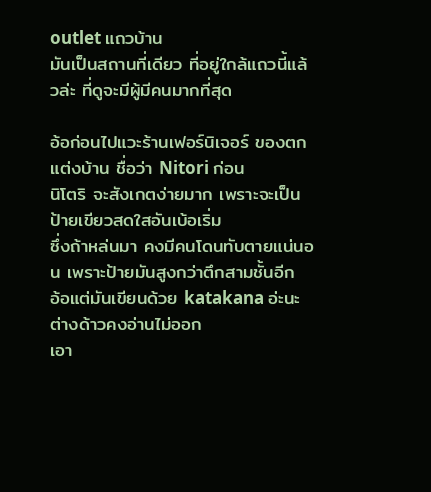outlet แถวบ้าน
มันเป็นสถานที่เดียว ที่อยู่ใกล้แถวนี้แล้วล่ะ ที่ดูจะมีผู้มีคนมากที่สุด

อ้อก่อนไปแวะร้านเฟอร์นิเจอร์ ของตกแต่งบ้าน ชื่อว่า Nitori ก่อน
นิโตริ จะสังเกตง่ายมาก เพราะจะเป็นป้ายเขียวสดใสอันเบ้อเริ่ม
ซึ่งถ้าหล่นมา คงมีคนโดนทับตายแน่นอน เพราะป้ายมันสูงกว่าตึกสามชั้นอีก
อ้อแต่มันเขียนด้วย katakana อ่ะนะ ต่างด้าวคงอ่านไม่ออก
เอา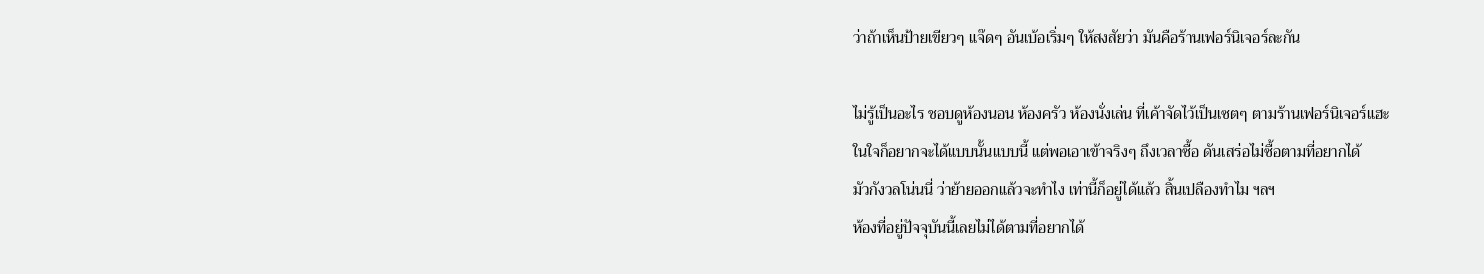ว่าถ้าเห็นป้ายเขียวๆ แจ๊ดๆ อันเบ้อเริ่มๆ ให้สงสัยว่า มันคือร้านเฟอร์นิเจอร์ละกัน

ไม่รู้เป็นอะไร ชอบดูห้องนอน ห้องครัว ห้องนั่งเล่น ที่เค้าจัดไว้เป็นเซตๆ ตามร้านเฟอร์นิเจอร์แฮะ
ในใจก็อยากจะได้แบบนั้นแบบนี้ แต่พอเอาเข้าจริงๆ ถึงเวลาซื้อ ดันเสร่อไม่ซื้อตามที่อยากได้
มัวกังวลโน่นนี่ ว่าย้ายออกแล้วจะทำไง เท่านี้ก็อยู่ได้แล้ว สิ้นเปลืองทำไม ฯลฯ
ห้องที่อยู่ปัจจุบันนี้เลยไม่ได้ตามที่อยากได้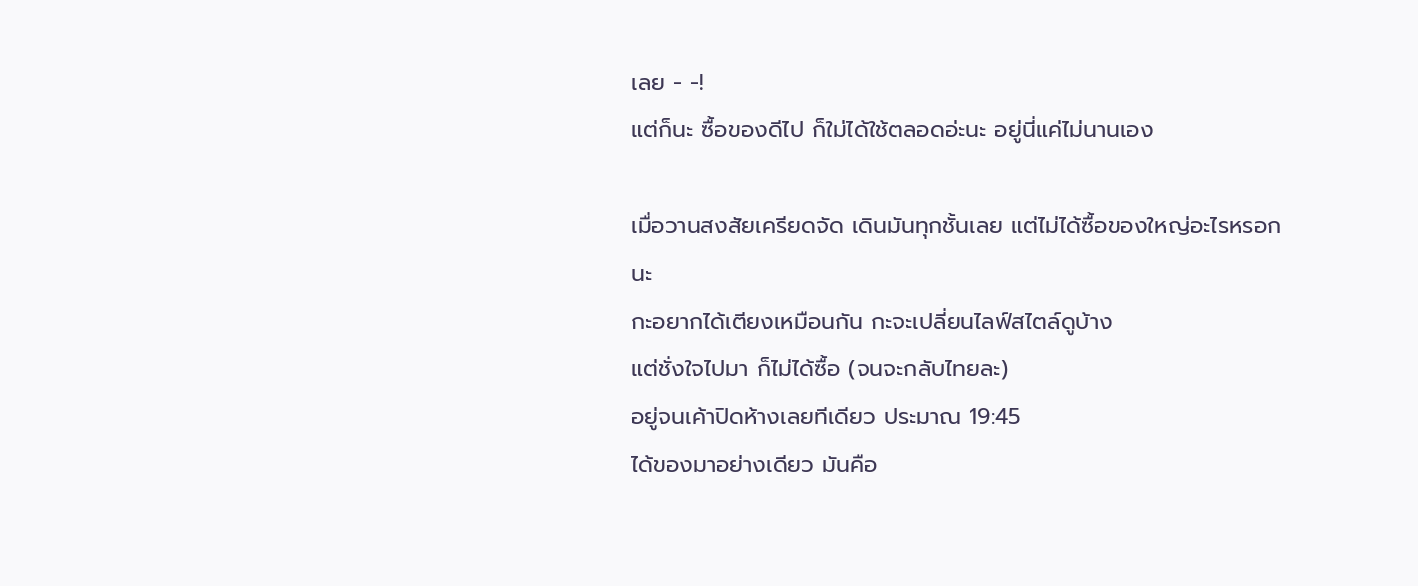เลย - -!
แต่ก็นะ ซื้อของดีไป ก็ใม่ได้ใช้ตลอดอ่ะนะ อยู่นี่แค่ไม่นานเอง

เมื่อวานสงสัยเครียดจัด เดินมันทุกชั้นเลย แต่ไม่ได้ซื้อของใหญ่อะไรหรอกนะ
กะอยากได้เตียงเหมือนกัน กะจะเปลี่ยนไลฟ์สไตล์ดูบ้าง
แต่ชั่งใจไปมา ก็ไม่ได้ซื้อ (จนจะกลับไทยละ)
อยู่จนเค้าปิดห้างเลยทีเดียว ประมาณ 19:45
ได้ของมาอย่างเดียว มันคือ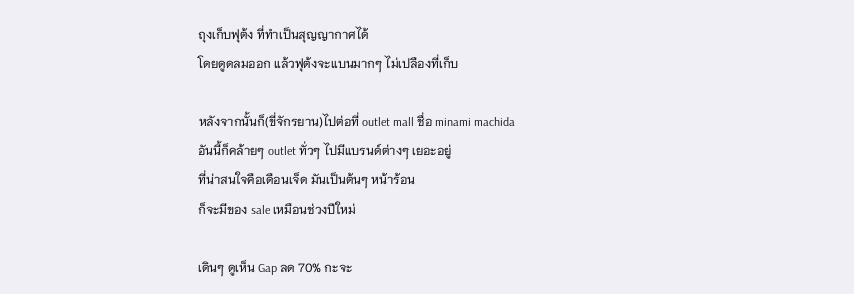ถุงเก็บฟุต้ง ที่ทำเป็นสุญญากาศได้
โดยดูดลมออก แล้วฟุต้งจะแบนมากๆ ไม่เปลืองที่เก็บ

หลังจากนั้นก็(ขี่จักรยาน)ไปต่อที่ outlet mall ชื่อ minami machida
อันนี้ก็คล้ายๆ outlet ทั่วๆ ไปมีแบรนด์ต่างๆ เยอะอยู่
ที่น่าสนใจคือเดือนเจ็ด มันเป็นต้นๆ หน้าร้อน
ก็จะมีของ sale เหมือนช่วงปีใหม่

เดินๆ ดูเห็น Gap ลด 70% กะจะ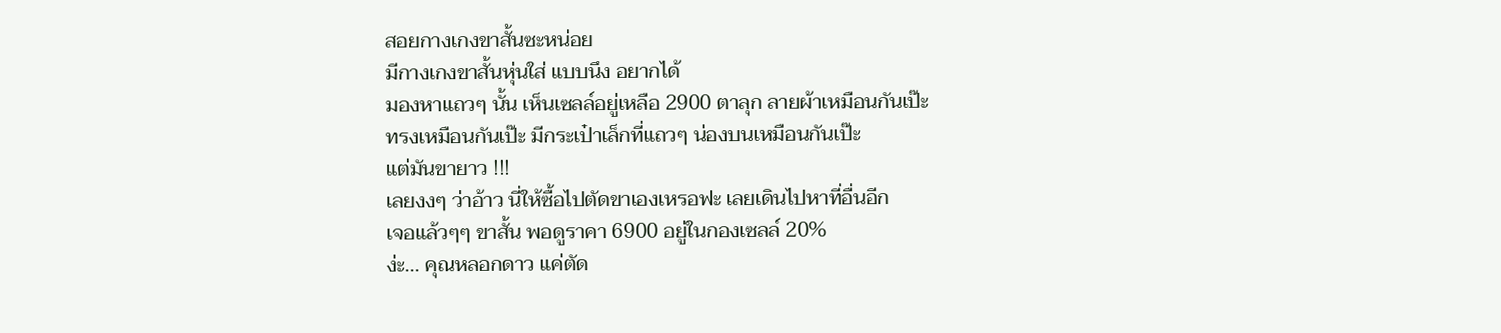สอยกางเกงขาสั้นซะหน่อย
มีกางเกงขาสั้นหุ่นใส่ แบบนึง อยากได้
มองหาแถวๆ นั้น เห็นเซลล์อยู่เหลือ 2900 ตาลุก ลายผ้าเหมือนกันเป๊ะ
ทรงเหมือนกันเป๊ะ มีกระเป๋าเล็กที่แถวๆ น่องบนเหมือนกันเป๊ะ
แต่มันขายาว !!!
เลยงงๆ ว่าอ้าว นี่ให้ซื้อไปตัดขาเองเหรอฟะ เลยเดินไปหาที่อื่นอีก
เจอแล้วๆๆ ขาสั้น พอดูราคา 6900 อยู่ในกองเซลล์ 20%
ง่ะ... คุณหลอกดาว แค่ตัด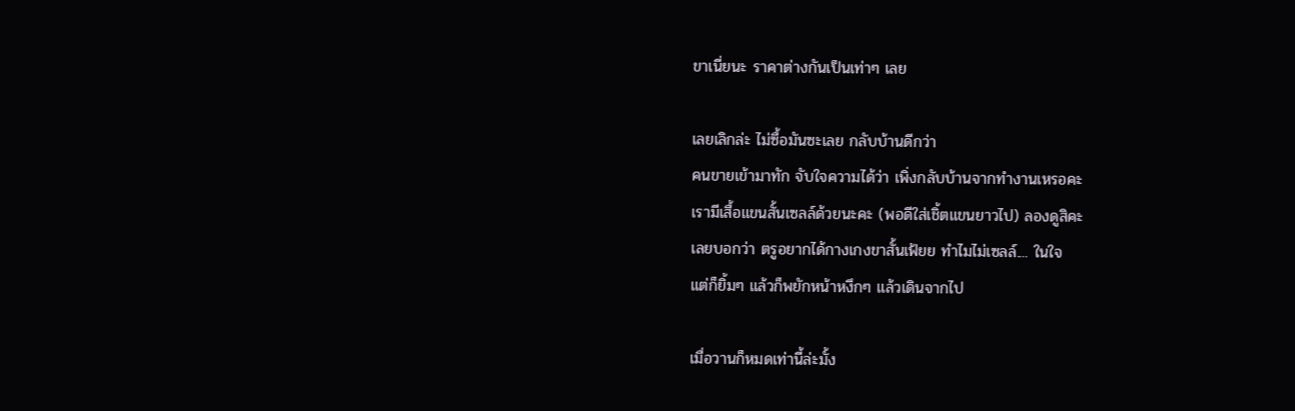ขาเนี่ยนะ ราคาต่างกันเป็นเท่าๆ เลย

เลยเลิกล่ะ ไม่ซื้อมันซะเลย กลับบ้านดีกว่า
คนขายเข้ามาทัก จับใจความได้ว่า เพิ่งกลับบ้านจากทำงานเหรอคะ
เรามีเสื้อแขนสั้นเซลล์ด้วยนะคะ (พอดีใส่เชิ้ตแขนยาวไป) ลองดูสิคะ
เลยบอกว่า ตรูอยากได้กางเกงขาสั้นเฟ้ยย ทำไมไม่เซลล์.... ในใจ
แต่ก็ยิ้มๆ แล้วก็พยักหน้าหงึกๆ แล้วเดินจากไป

เมื่อวานก็หมดเท่านี้ล่ะมั้ง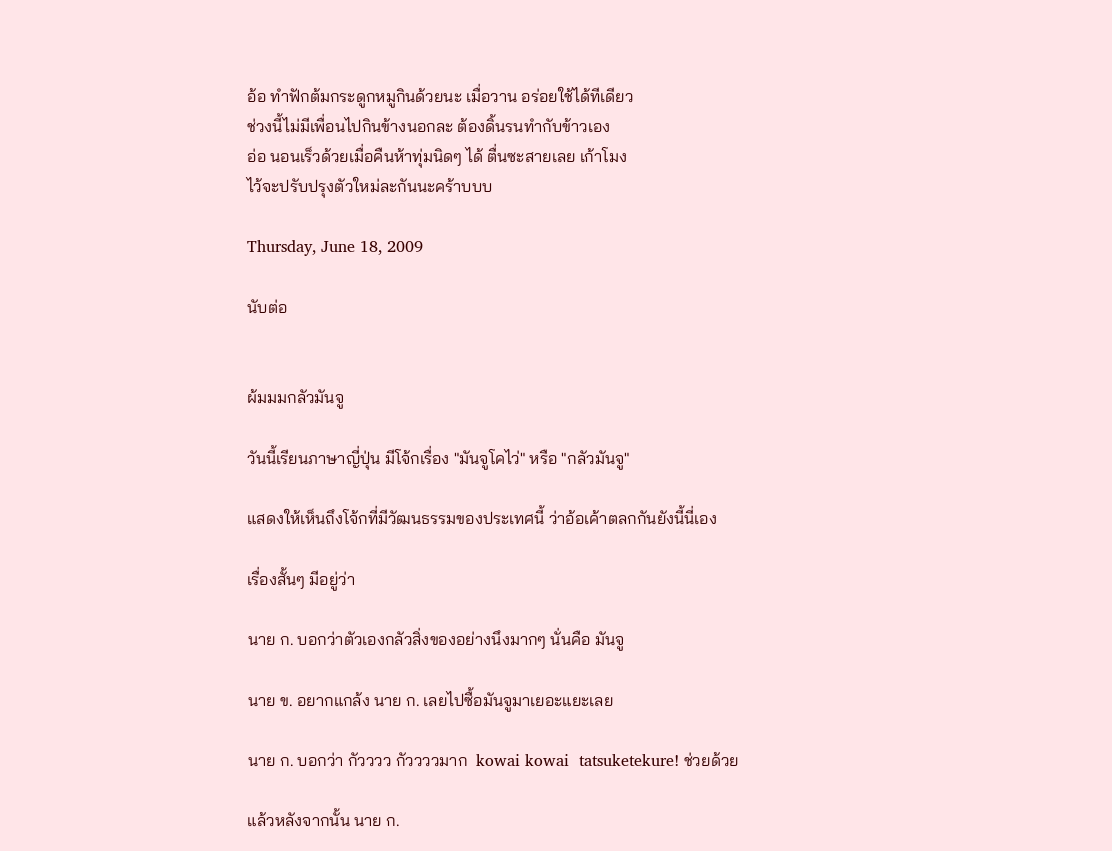อ้อ ทำฟักต้มกระดูกหมูกินด้วยนะ เมื่อวาน อร่อยใช้ได้ทีเดียว
ช่วงนี้ไม่มีเพื่อนไปกินข้างนอกละ ต้องดิ้นรนทำกับข้าวเอง
อ่อ นอนเร็วด้วยเมื่อคืนห้าทุ่มนิดๆ ได้ ตื่นซะสายเลย เก้าโมง
ไว้จะปรับปรุงตัวใหม่ละกันนะคร้าบบบ

Thursday, June 18, 2009

นับต่อ


ผ้มมมกลัวมันจู

วันนี้เรียนภาษาญี่ปุ่น มีโจ้กเรื่อง "มันจูโคไว่" หรือ "กลัวมันจู"

แสดงให้เห็นถึงโจ้กที่มีวัฒนธรรมของประเทศนี้ ว่าอ้อเค้าตลกกันยังนี้นี่เอง

เรื่องสั้นๆ มีอยู่ว่า

นาย ก. บอกว่าตัวเองกลัวสิ่งของอย่างนึงมากๆ นั่นคือ มันจู

นาย ข. อยากแกล้ง นาย ก. เลยไปซื้อมันจูมาเยอะแยะเลย

นาย ก. บอกว่า กัวววว กัววววมาก  kowai kowai  tatsuketekure! ช่วยด้วย

แล้วหลังจากนั้น นาย ก.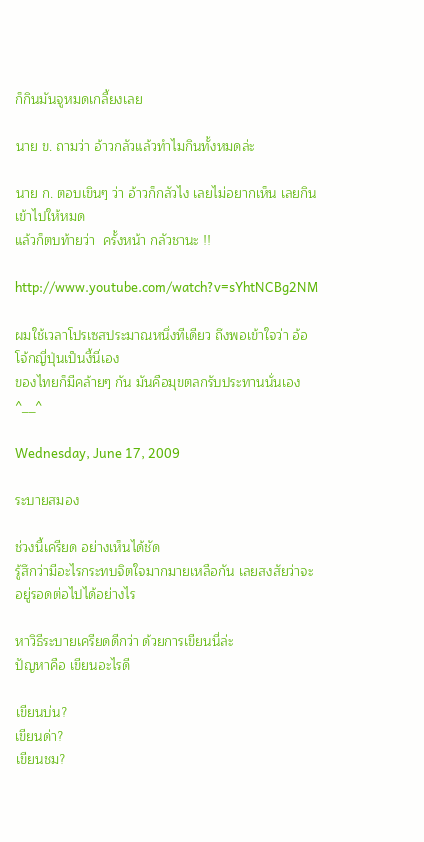ก็กินมันจูหมดเกลี้ยงเลย

นาย ข. ถามว่า อ้าวกลัวแล้วทำไมกินทั้งหมดล่ะ

นาย ก. ตอบเขินๆ ว่า อ้าวก็กลัวไง เลยไม่อยากเห็น เลยกินเข้าไปให้หมด
แล้วก็ตบท้ายว่า  ครั้งหน้า กลัวชานะ !!

http://www.youtube.com/watch?v=sYhtNCBg2NM

ผมใช้เวลาโปรเซสประมาณหนึ่งทีเดียว ถึงพอเข้าใจว่า อ้อ โจ้กญี่ปุ่นเป็นงี้นี่เอง
ของไทยก็มีคล้ายๆ กัน มันคือมุขตลกรับประทานนั่นเอง ^__^

Wednesday, June 17, 2009

ระบายสมอง

ช่วงนี้เครียด อย่างเห็นได้ชัด
รู้สึกว่ามีอะไรกระทบจิตใจมากมายเหลือกัน เลยสงสัยว่าจะอยู่รอดต่อไปได้อย่างไร

หาวิธีระบายเครียดดีกว่า ด้วยการเขียนนี่ล่ะ
ปัญหาคือ เขียนอะไรดี

เขียนบ่น?
เขียนด่า?
เขียนชม?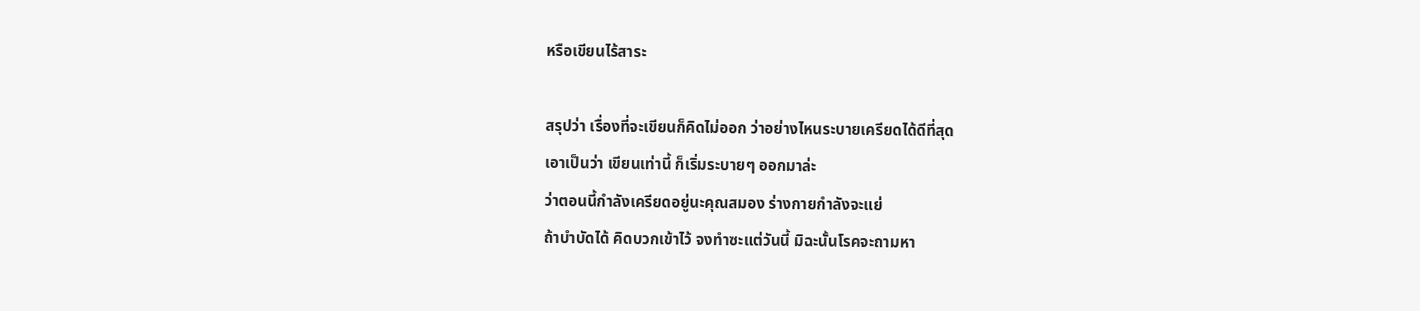หรือเขียนไร้สาระ

สรุปว่า เรื่องที่จะเขียนก็คิดไม่ออก ว่าอย่างไหนระบายเครียดได้ดีที่สุด
เอาเป็นว่า เขียนเท่านี้ ก็เริ่มระบายๆ ออกมาล่ะ
ว่าตอนนี้กำลังเครียดอยู่นะคุณสมอง ร่างกายกำลังจะแย่
ถ้าบำบัดได้ คิดบวกเข้าไว้ จงทำซะแต่วันนี้ มิฉะนั้นโรคจะถามหา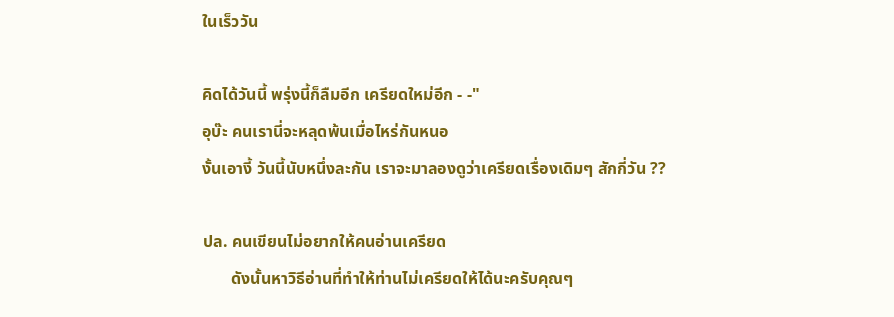ในเร็ววัน

คิดได้วันนี้ พรุ่งนี้ก็ลืมอีก เครียดใหม่อีก - -"
อุบ๊ะ คนเรานี่จะหลุดพ้นเมื่อไหร่กันหนอ
งั้นเอางี้ วันนี้นับหนึ่งละกัน เราจะมาลองดูว่าเครียดเรื่องเดิมๆ สักกี่วัน ??

ปล. คนเขียนไม่อยากให้คนอ่านเครียด
       ดังนั้นหาวิธีอ่านที่ทำให้ท่านไม่เครียดให้ได้นะครับคุณๆ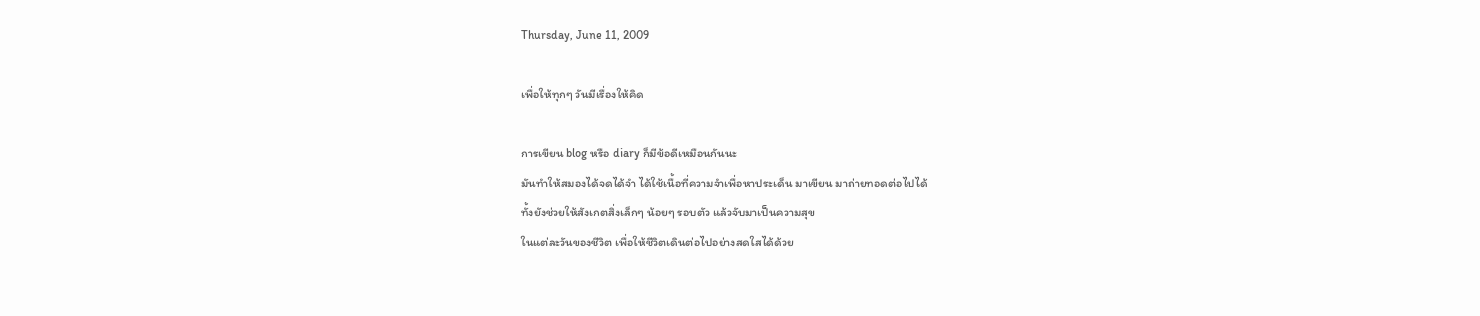Thursday, June 11, 2009

เพื่อให้ทุกๆ วันมีเรื่องให้คิด

การเขียน blog หรือ diary ก็มีข้อดีเหมือนกันนะ
มันทำให้สมองได้จดได้จำ ได้ใช้เนื้อที่ความจำเพื่อหาประเด็น มาเขียน มาถ่ายทอดต่อไปได้
ทั้งยังช่วยให้สังเกตสิ่งเล็กๆ น้อยๆ รอบตัว แล้วจับมาเป็นความสุข
ในแต่ละวันของชีวิต เพื่อให้ชีวิตเดินต่อไปอย่างสดใสได้ด้วย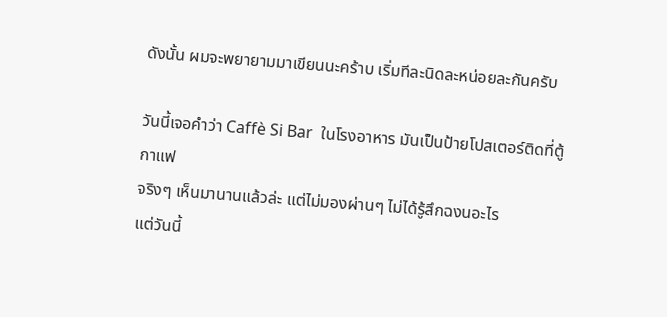ดังนั้น ผมจะพยายามมาเขียนนะคร้าบ เริ่มทีละนิดละหน่อยละกันครับ

วันนี้เจอคำว่า Caffè Si Bar  ในโรงอาหาร มันเป็นป้ายโปสเตอร์ติดที่ตู้กาแฟ
จริงๆ เห็นมานานแล้วล่ะ แต่ไม่มองผ่านๆ ไม่ได้รู้สึกฉงนอะไร
แต่วันนี้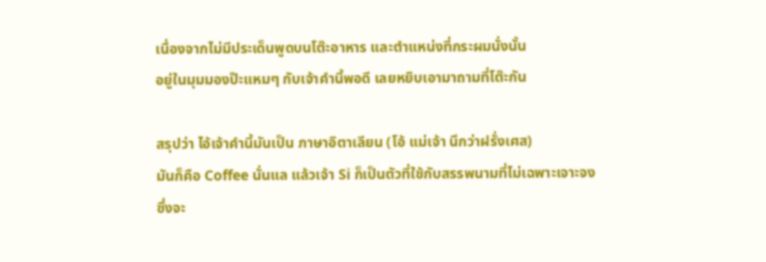เนื่องจากไม่มีประเด็นพูดบนโต๊ะอาหาร และตำแหน่งที่กระผมนั่งนั้น
อยู่ในมุมมองป๊ะแหมๆ กับเจ้าคำนี้พอดี เลยหยิบเอามาถามที่โต๊ะกัน

สรุปว่า ไอ้เจ้าคำนี้มันเป็น ภาษาอิตาเลียน (โอ้ แม่เจ้า นึกว่าฝรั่งเศส)
มันก็คือ Coffee นั่นแล แล้วเจ้า Si ก็เป็นตัวที่ใช้กับสรรพนามที่ไม่เฉพาะเจาะจง
ซึ่งจะ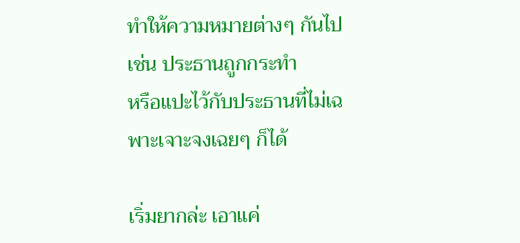ทำให้ความหมายต่างๆ กันไป เช่น ประธานถูกกระทำ
หรือแปะไว้กับประธานที่ไม่เฉพาะเจาะจงเฉยๆ ก็ได้

เริ่มยากล่ะ เอาแค่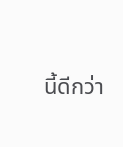นี้ดีกว่า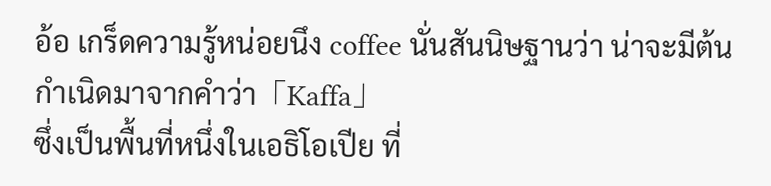อ้อ เกร็ดความรู้หน่อยนึง coffee นั่นสันนิษฐานว่า น่าจะมีต้นกำเนิดมาจากคำว่า「Kaffa」
ซึ่งเป็นพื้นที่หนึ่งในเอธิโอเปีย ที่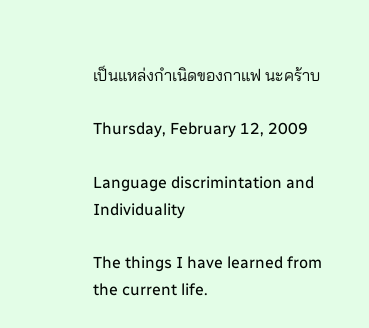เป็นแหล่งกำเนิดของกาแฟ นะคร้าบ

Thursday, February 12, 2009

Language discrimintation and Individuality

The things I have learned from the current life.